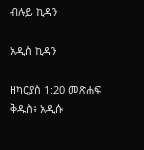ብሉይ ኪዳን

አዲስ ኪዳን

ዘካርያስ 1:20 መጽሐፍ ቅዱስ፥ አዲሱ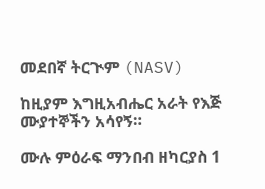መደበኛ ትርጒም (NASV)

ከዚያም እግዚአብሔር አራት የእጅ ሙያተኞችን አሳየኝ።

ሙሉ ምዕራፍ ማንበብ ዘካርያስ 1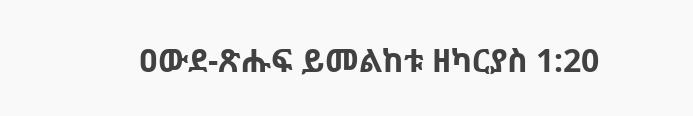ዐውደ-ጽሑፍ ይመልከቱ ዘካርያስ 1:20